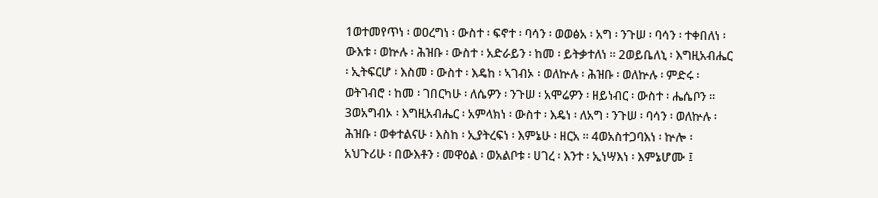1ወተመየጥነ ፡ ወዐረግነ ፡ ውስተ ፡ ፍኖተ ፡ ባሳን ፡ ወወፅአ ፡ አግ ፡ ንጉሠ ፡ ባሳን ፡ ተቀበለነ ፡ ውእቱ ፡ ወኵሉ ፡ ሕዝቡ ፡ ውስተ ፡ አድራይን ፡ ከመ ፡ ይትቃተለነ ። 2ወይቤለኒ ፡ እግዚአብሔር ፡ ኢትፍርሆ ፡ እስመ ፡ ውስተ ፡ እዴከ ፡ ኣገብኦ ፡ ወለኵሉ ፡ ሕዝቡ ፡ ወለኵሉ ፡ ምድሩ ፡ ወትገብሮ ፡ ከመ ፡ ገበርካሁ ፡ ለሴዎን ፡ ንጉሠ ፡ አሞሬዎን ፡ ዘይነብር ፡ ውስተ ፡ ሔሴቦን ። 3ወአግብኦ ፡ እግዚአብሔር ፡ አምላክነ ፡ ውስተ ፡ እዴነ ፡ ለአግ ፡ ንጉሠ ፡ ባሳን ፡ ወለኵሉ ፡ ሕዝቡ ፡ ወቀተልናሁ ፡ እስከ ፡ ኢያትረፍነ ፡ እምኔሁ ፡ ዘርአ ። 4ወአስተጋባእነ ፡ ኵሎ ፡ አህጉሪሁ ፡ በውእቶን ፡ መዋዕል ፡ ወአልቦቱ ፡ ሀገረ ፡ እንተ ፡ ኢነሣእነ ፡ እምኔሆሙ ፤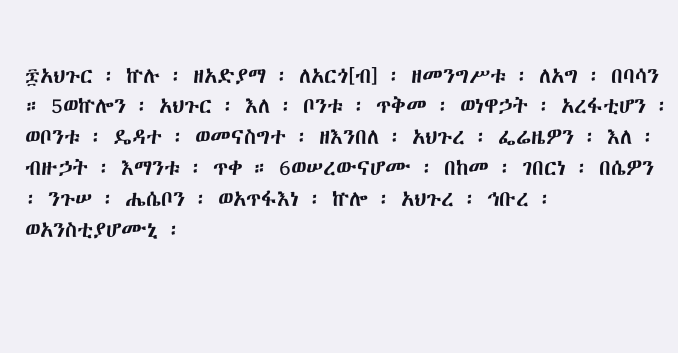፷አህጉር ፡ ኵሉ ፡ ዘአድያማ ፡ ለአርጎ[ብ] ፡ ዘመንግሥቱ ፡ ለአግ ፡ በባሳን ። 5ወኵሎን ፡ አህጉር ፡ እለ ፡ ቦንቱ ፡ ጥቅመ ፡ ወነዋኃት ፡ አረፋቲሆን ፡ ወቦንቱ ፡ ዴዳተ ፡ ወመናስግተ ፡ ዘእንበለ ፡ አህጉረ ፡ ፌሬዜዎን ፡ እለ ፡ ብዙኃት ፡ እማንቱ ፡ ጥቀ ። 6ወሠረውናሆሙ ፡ በከመ ፡ ገበርነ ፡ በሴዎን ፡ ንጉሠ ፡ ሔሴቦን ፡ ወአጥፋእነ ፡ ኵሎ ፡ አህጉረ ፡ ኅቡረ ፡ ወአንስቲያሆሙኒ ፡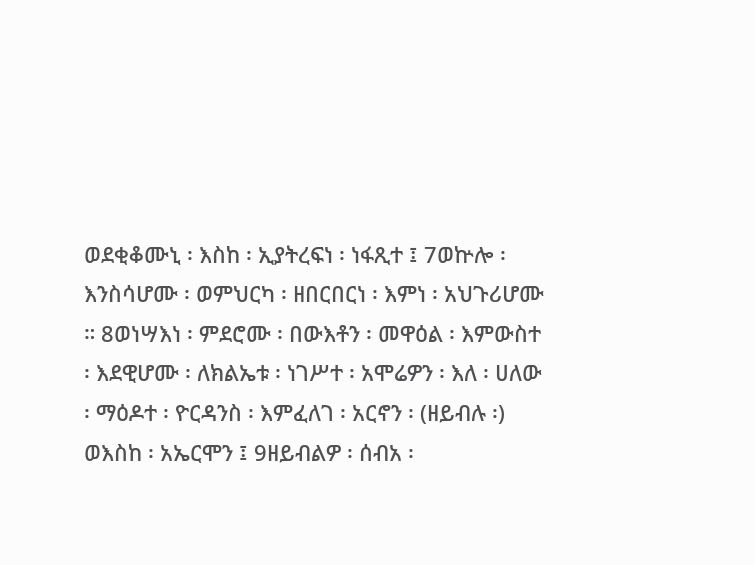ወደቂቆሙኒ ፡ እስከ ፡ ኢያትረፍነ ፡ ነፋጺተ ፤ 7ወኵሎ ፡ እንስሳሆሙ ፡ ወምህርካ ፡ ዘበርበርነ ፡ እምነ ፡ አህጉሪሆሙ ። 8ወነሣእነ ፡ ምደሮሙ ፡ በውእቶን ፡ መዋዕል ፡ እምውስተ ፡ እደዊሆሙ ፡ ለክልኤቱ ፡ ነገሥተ ፡ አሞሬዎን ፡ እለ ፡ ሀለው ፡ ማዕዶተ ፡ ዮርዳንስ ፡ እምፈለገ ፡ አርኖን ፡ (ዘይብሉ ፡) ወእስከ ፡ አኤርሞን ፤ 9ዘይብልዎ ፡ ሰብአ ፡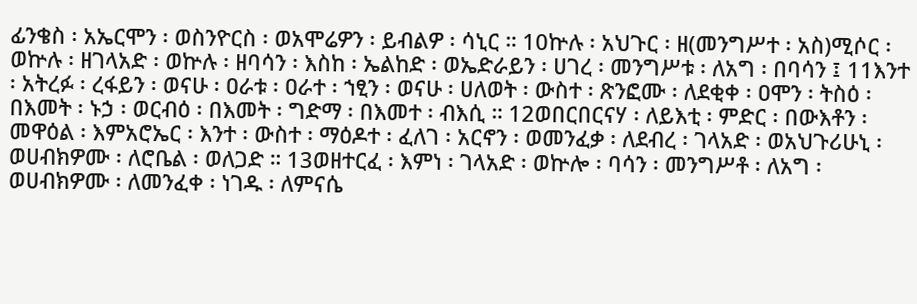ፊንቄስ ፡ አኤርሞን ፡ ወስንዮርስ ፡ ወአሞሬዎን ፡ ይብልዎ ፡ ሳኒር ። 10ኵሉ ፡ አህጉር ፡ ዘ(መንግሥተ ፡ አስ)ሚሶር ፡ ወኵሉ ፡ ዘገላአድ ፡ ወኵሉ ፡ ዘባሳን ፡ እስከ ፡ ኤልከድ ፡ ወኤድራይን ፡ ሀገረ ፡ መንግሥቱ ፡ ለአግ ፡ በባሳን ፤ 11እንተ ፡ አትረፉ ፡ ረፋይን ፡ ወናሁ ፡ ዐራቱ ፡ ዐራተ ፡ ኀፂን ፡ ወናሁ ፡ ሀለወት ፡ ውስተ ፡ ጽንፎሙ ፡ ለደቂቀ ፡ ዐሞን ፡ ትስዕ ፡ በእመት ፡ ኑኃ ፡ ወርብዕ ፡ በእመት ፡ ግድማ ፡ በእመተ ፡ ብእሲ ። 12ወበርበርናሃ ፡ ለይእቲ ፡ ምድር ፡ በውእቶን ፡ መዋዕል ፡ እምአሮኤር ፡ እንተ ፡ ውስተ ፡ ማዕዶተ ፡ ፈለገ ፡ አርኖን ፡ ወመንፈቃ ፡ ለደብረ ፡ ገላአድ ፡ ወአህጉሪሁኒ ፡ ወሀብክዎሙ ፡ ለሮቤል ፡ ወለጋድ ። 13ወዘተርፈ ፡ እምነ ፡ ገላአድ ፡ ወኵሎ ፡ ባሳን ፡ መንግሥቶ ፡ ለአግ ፡ ወሀብክዎሙ ፡ ለመንፈቀ ፡ ነገዱ ፡ ለምናሴ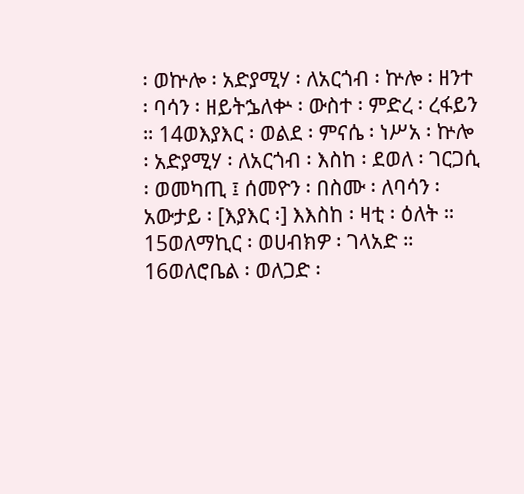፡ ወኵሎ ፡ አድያሚሃ ፡ ለአርጎብ ፡ ኵሎ ፡ ዘንተ ፡ ባሳን ፡ ዘይትኌለቍ ፡ ውስተ ፡ ምድረ ፡ ረፋይን ። 14ወእያእር ፡ ወልደ ፡ ምናሴ ፡ ነሥአ ፡ ኵሎ ፡ አድያሚሃ ፡ ለአርጎብ ፡ እስከ ፡ ደወለ ፡ ገርጋሲ ፡ ወመካጢ ፤ ሰመዮን ፡ በስሙ ፡ ለባሳን ፡ አውታይ ፡ [እያእር ፡] እእስከ ፡ ዛቲ ፡ ዕለት ። 15ወለማኪር ፡ ወሀብክዎ ፡ ገላአድ ። 16ወለሮቤል ፡ ወለጋድ ፡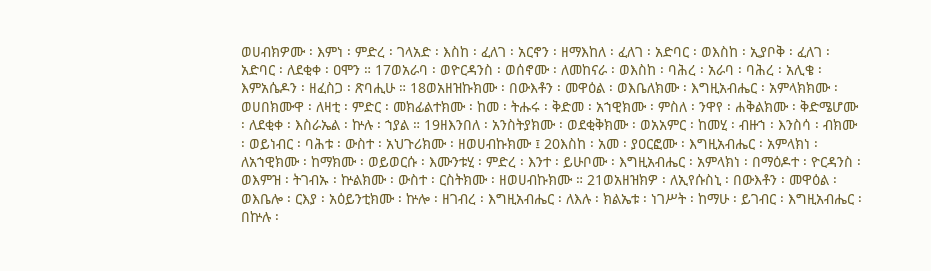ወሀብክዎሙ ፡ እምነ ፡ ምድረ ፡ ገላአድ ፡ እስከ ፡ ፈለገ ፡ አርኖን ፡ ዘማእከለ ፡ ፈለገ ፡ አድባር ፡ ወእስከ ፡ ኢያቦቅ ፡ ፈለገ ፡ አድባር ፡ ለደቂቀ ፡ ዐሞን ። 17ወአራባ ፡ ወዮርዳንስ ፡ ወሰኖሙ ፡ ለመከናራ ፡ ወእስከ ፡ ባሕረ ፡ አራባ ፡ ባሕረ ፡ አሊቄ ፡ እምአሴዶን ፡ ዘፈስጋ ፡ ጽባሒሁ ። 18ወአዘዝኩክሙ ፡ በውእቶን ፡ መዋዕል ፡ ወእቤለክሙ ፡ እግዚአብሔር ፡ አምላክክሙ ፡ ወሀበክሙዋ ፡ ለዛቲ ፡ ምድር ፡ መክፊልተክሙ ፡ ከመ ፡ ትሑሩ ፡ ቅድመ ፡ አኀዊክሙ ፡ ምስለ ፡ ንዋየ ፡ ሐቅልክሙ ፡ ቅድሜሆሙ ፡ ለደቂቀ ፡ እስራኤል ፡ ኵሉ ፡ ኀያል ። 19ዘእንበለ ፡ አንስትያክሙ ፡ ወደቂቅክሙ ፡ ወአአምር ፡ ከመሂ ፡ ብዙኀ ፡ እንስሳ ፡ ብክሙ ፡ ወይነብር ፡ ባሕቱ ፡ ውስተ ፡ አህጉሪክሙ ፡ ዘወሀብኩክሙ ፤ 20እስከ ፡ አመ ፡ ያዐርፎሙ ፡ እግዚአብሔር ፡ አምላክነ ፡ ለአኀዊክሙ ፡ ከማክሙ ፡ ወይወርሱ ፡ እሙንቱሂ ፡ ምድረ ፡ እንተ ፡ ይሁቦሙ ፡ እግዚአብሔር ፡ አምላክነ ፡ በማዕዶተ ፡ ዮርዳንስ ፡ ወእምዝ ፡ ትገብኡ ፡ ኵልክሙ ፡ ውስተ ፡ ርስትክሙ ፡ ዘወሀብኩክሙ ። 21ወአዘዝክዎ ፡ ለኢየሱስኒ ፡ በውእቶን ፡ መዋዕል ፡ ወእቤሎ ፡ ርእያ ፡ አዕይንቲክሙ ፡ ኵሎ ፡ ዘገብረ ፡ እግዚአብሔር ፡ ለእሉ ፡ ክልኤቱ ፡ ነገሥት ፡ ከማሁ ፡ ይገብር ፡ እግዚአብሔር ፡ በኵሉ ፡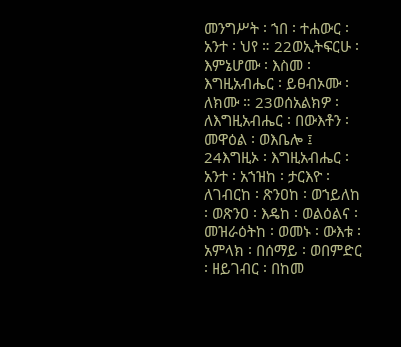መንግሥት ፡ ኀበ ፡ ተሐውር ፡ አንተ ፡ ህየ ። 22ወኢትፍርሁ ፡ እምኔሆሙ ፡ እስመ ፡ እግዚአብሔር ፡ ይፀብኦሙ ፡ ለክሙ ። 23ወሰአልክዎ ፡ ለእግዚአብሔር ፡ በውእቶን ፡ መዋዕል ፡ ወእቤሎ ፤ 24እግዚኦ ፡ እግዚአብሔር ፡ አንተ ፡ አኀዝከ ፡ ታርእዮ ፡ ለገብርከ ፡ ጽንዐከ ፡ ወኀይለከ ፡ ወጽንዐ ፡ እዴከ ፡ ወልዕልና ፡ መዝራዕትከ ፡ ወመኑ ፡ ውእቱ ፡ አምላክ ፡ በሰማይ ፡ ወበምድር ፡ ዘይገብር ፡ በከመ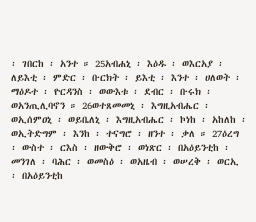፡ ገበርከ ፡ አንተ ። 25አብሐኒ ፡ እዕዱ ፡ ወእርአያ ፡ ለይእቲ ፡ ምድር ፡ ቡርክት ፡ ይእቲ ፡ እንተ ፡ ሀለወት ፡ ማዕዶተ ፡ ዮርዳንስ ፡ ወውእቱ ፡ ደብር ፡ ቡሩክ ፡ ወአንጢሊባኖን ። 26ወተጸመመኒ ፡ እግዚአብሔር ፡ ወኢሰምዐኒ ፡ ወይቤለኒ ፡ እግዚአብሔር ፡ ኮነከ ፡ አከለከ ፡ ወኢትድግም ፡ እንከ ፡ ተናግሮ ፡ ዘንተ ፡ ቃለ ። 27ዕረግ ፡ ውስተ ፡ ርእስ ፡ ዘውቅሮ ፡ ወነጽር ፡ በአዕይንቲከ ፡ መንገለ ፡ ባሕር ፡ ወመስዕ ፡ ወአዜብ ፡ ወሠረቅ ፡ ወርኢ ፡ በአዕይንቲከ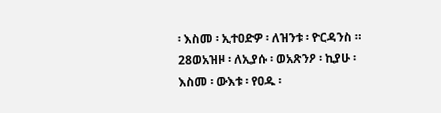፡ እስመ ፡ ኢተዐድዎ ፡ ለዝንቱ ፡ ዮርዳንስ ። 28ወአዝዞ ፡ ለኢያሱ ፡ ወአጽንዖ ፡ ኪያሁ ፡ እስመ ፡ ውእቱ ፡ የዐዱ ፡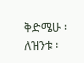ቅድሜሁ ፡ ለዝንቱ ፡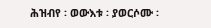ሕዝብየ ፡ ወውእቱ ፡ ያወርሶሙ ፡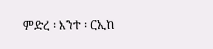ምድረ ፡ እንተ ፡ ርኢከ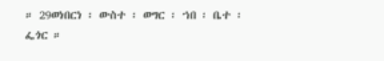። 29ወነበርነ ፡ ውስተ ፡ ወግር ፡ ኀበ ፡ ቤተ ፡ ፌጎር ።